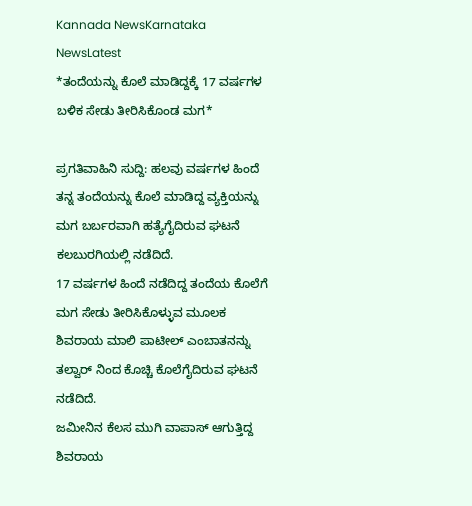Kannada NewsKarnataka NewsLatest
*ತಂದೆಯನ್ನು ಕೊಲೆ ಮಾಡಿದ್ದಕ್ಕೆ 17 ವರ್ಷಗಳ ಬಳಿಕ ಸೇಡು ತೀರಿಸಿಕೊಂಡ ಮಗ*

ಪ್ರಗತಿವಾಹಿನಿ ಸುದ್ದಿ: ಹಲವು ವರ್ಷಗಳ ಹಿಂದೆ ತನ್ನ ತಂದೆಯನ್ನು ಕೊಲೆ ಮಾಡಿದ್ದ ವ್ಯಕ್ತಿಯನ್ನು ಮಗ ಬರ್ಬರವಾಗಿ ಹತ್ಯೆಗೈದಿರುವ ಘಟನೆ ಕಲಬುರಗಿಯಲ್ಲಿ ನಡೆದಿದೆ.
17 ವರ್ಷಗಳ ಹಿಂದೆ ನಡೆದಿದ್ದ ತಂದೆಯ ಕೊಲೆಗೆ ಮಗ ಸೇಡು ತೀರಿಸಿಕೊಳ್ಳುವ ಮೂಲಕ ಶಿವರಾಯ ಮಾಲಿ ಪಾಟೀಲ್ ಎಂಬಾತನನ್ನು ತಲ್ವಾರ್ ನಿಂದ ಕೊಚ್ಚಿ ಕೊಲೆಗೈದಿರುವ ಘಟನೆ ನಡೆದಿದೆ.
ಜಮೀನಿನ ಕೆಲಸ ಮುಗಿ ವಾಪಾಸ್ ಆಗುತ್ತಿದ್ದ ಶಿವರಾಯ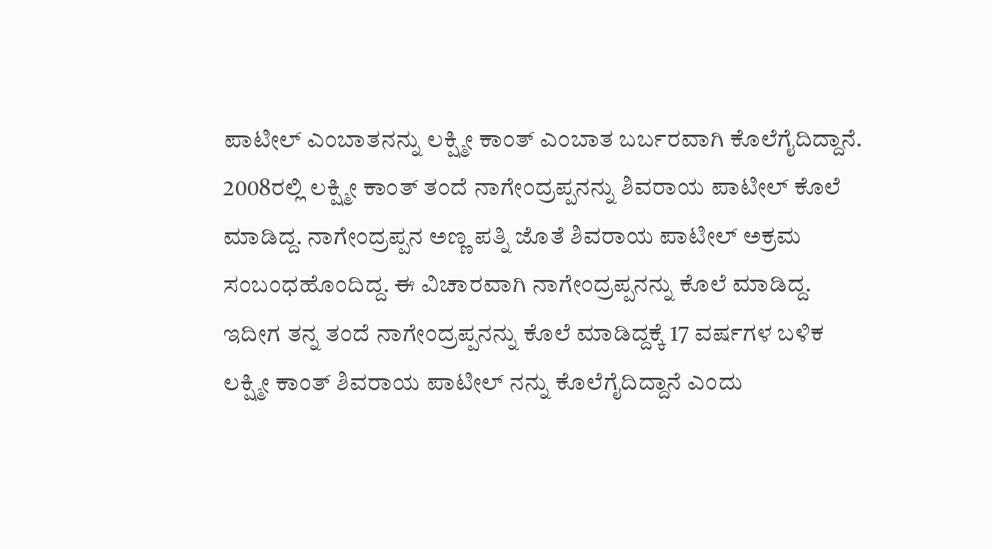ಪಾಟೀಲ್ ಎಂಬಾತನನ್ನು ಲಕ್ಷ್ಮೀ ಕಾಂತ್ ಎಂಬಾತ ಬರ್ಬರವಾಗಿ ಕೊಲೆಗೈದಿದ್ದಾನೆ. 2008ರಲ್ಲಿ ಲಕ್ಷ್ಮೀ ಕಾಂತ್ ತಂದೆ ನಾಗೇಂದ್ರಪ್ಪನನ್ನು ಶಿವರಾಯ ಪಾಟೀಲ್ ಕೊಲೆ ಮಾಡಿದ್ದ. ನಾಗೇಂದ್ರಪ್ಪನ ಅಣ್ಣ ಪತ್ನಿ ಜೊತೆ ಶಿವರಾಯ ಪಾಟೀಲ್ ಅಕ್ರಮ ಸಂಬಂಧಹೊಂದಿದ್ದ. ಈ ವಿಚಾರವಾಗಿ ನಾಗೇಂದ್ರಪ್ಪನನ್ನು ಕೊಲೆ ಮಾಡಿದ್ದ. ಇದೀಗ ತನ್ನ ತಂದೆ ನಾಗೇಂದ್ರಪ್ಪನನ್ನು ಕೊಲೆ ಮಾಡಿದ್ದಕ್ಕೆ 17 ವರ್ಷಗಳ ಬಳಿಕ ಲಕ್ಷ್ಮೀ ಕಾಂತ್ ಶಿವರಾಯ ಪಾಟೀಲ್ ನನ್ನು ಕೊಲೆಗೈದಿದ್ದಾನೆ ಎಂದು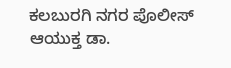ಕಲಬುರಗಿ ನಗರ ಪೊಲೀಸ್ ಆಯುಕ್ತ ಡಾ.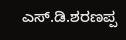ಎಸ್.ಡಿ.ಶರಣಪ್ಪ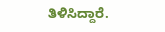ತಿಳಿಸಿದ್ದಾರೆ.